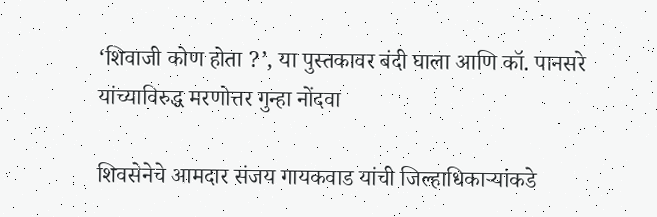‘शिवाजी कोण होता ?’, या पुस्तकावर बंदी घाला आणि कॉ. पानसरे यांच्याविरुद्ध मरणोत्तर गुन्हा नोंदवा

शिवसेनेचे आमदार संजय गायकवाड यांची जिल्हाधिकार्‍यांकडे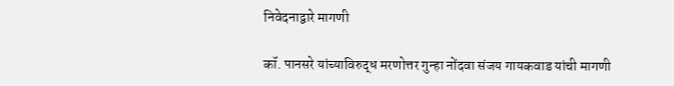निवेदनाद्वारे मागणी

कॉ. पानसरे यांच्याविरुद्ध मरणोत्तर गुन्हा नोंदवा संजय गायकवाड यांची मागणी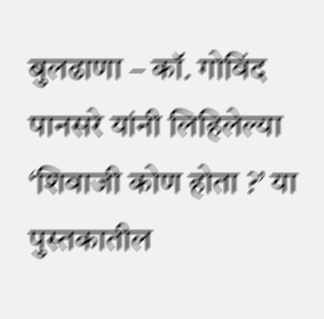बुलढाणा – कॉ. गोविंद पानसरे यांनी लिहिलेल्या ‘शिवाजी कोण होता ?’ या पुस्तकातील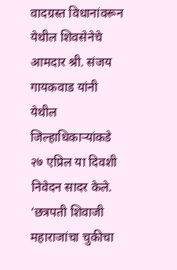वादग्रस्त विधानांवरून येथील शिवसेनेचे आमदार श्री. संजय गायकवाड यांनी येथील जिल्हाधिकार्‍यांकडे २७ एप्रिल या दिवशी निवेदन सादर केले. ‘छत्रपती शिवाजी महाराजांचा चुकीचा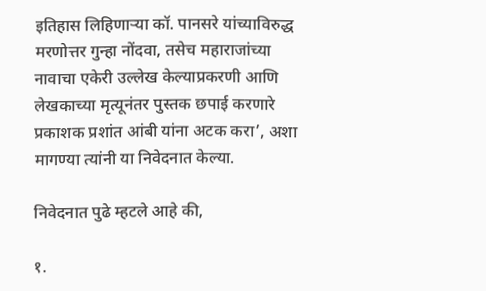इतिहास लिहिणार्‍या कॉ. पानसरे यांच्याविरुद्ध मरणोत्तर गुन्हा नोंदवा, तसेच महाराजांच्या नावाचा एकेरी उल्लेख केल्याप्रकरणी आणि लेखकाच्या मृत्यूनंतर पुस्तक छपाई करणारे प्रकाशक प्रशांत आंबी यांना अटक करा’, अशा मागण्या त्यांनी या निवेदनात केल्या.

निवेदनात पुढे म्हटले आहे की,

१.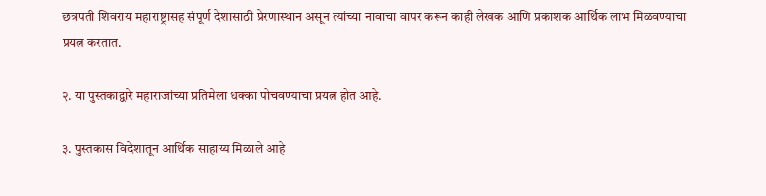छत्रपती शिवराय महाराष्ट्रासह संपूर्ण देशासाठी प्रेरणास्थान असून त्यांच्या नावाचा वापर करून काही लेखक आणि प्रकाशक आर्थिक लाभ मिळवण्याचा प्रयत्न करतात.

२. या पुस्तकाद्वारे महाराजांच्या प्रतिमेला धक्का पोचवण्याचा प्रयत्न होत आहे.

३. पुस्तकास विदेशातून आर्थिक साहाय्य मिळाले आहे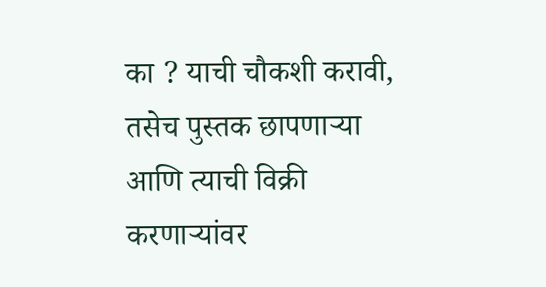का ? याची चौकशी करावी, तसेच पुस्तक छापणार्‍या आणि त्याची विक्री करणार्‍यांवर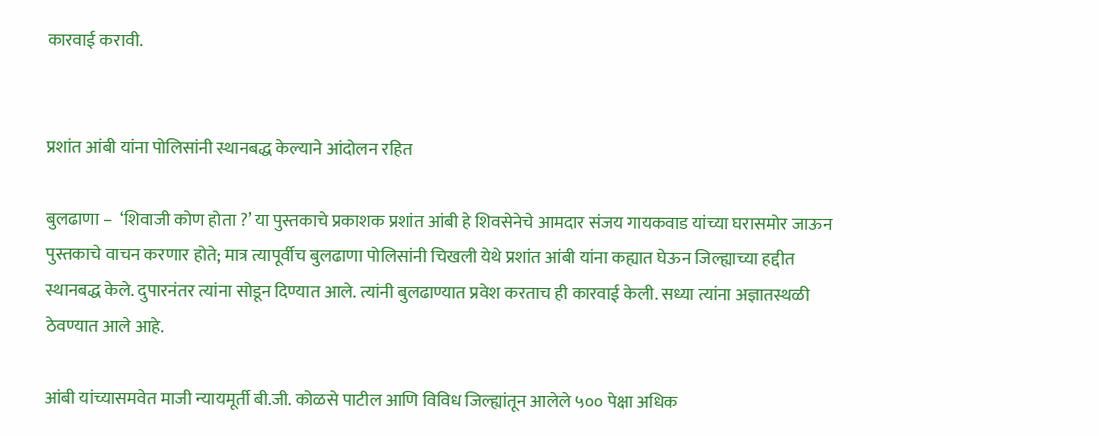कारवाई करावी.


प्रशांत आंबी यांना पोलिसांनी स्थानबद्ध केल्याने आंदोलन रहित

बुलढाणा –  ‘शिवाजी कोण होता ?’ या पुस्तकाचे प्रकाशक प्रशांत आंबी हे शिवसेनेचे आमदार संजय गायकवाड यांच्या घरासमोर जाऊन पुस्तकाचे वाचन करणार होते; मात्र त्यापूर्वीच बुलढाणा पोलिसांनी चिखली येथे प्रशांत आंबी यांना कह्यात घेऊन जिल्ह्याच्या हद्दीत स्थानबद्ध केले. दुपारनंतर त्यांना सोडून दिण्यात आले. त्यांनी बुलढाण्यात प्रवेश करताच ही कारवाई केली. सध्या त्यांना अज्ञातस्थळी ठेवण्यात आले आहे.

आंबी यांच्यासमवेत माजी न्यायमूर्ती बी.जी. कोळसे पाटील आणि विविध जिल्ह्यांतून आलेले ५०० पेक्षा अधिक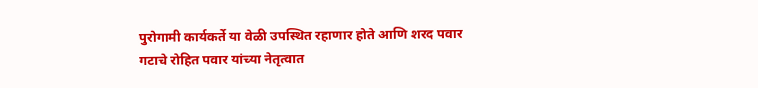पुरोगामी कार्यकर्ते या वेळी उपस्थित रहाणार होते आणि शरद पवार गटाचे रोहित पवार यांच्या नेतृत्वात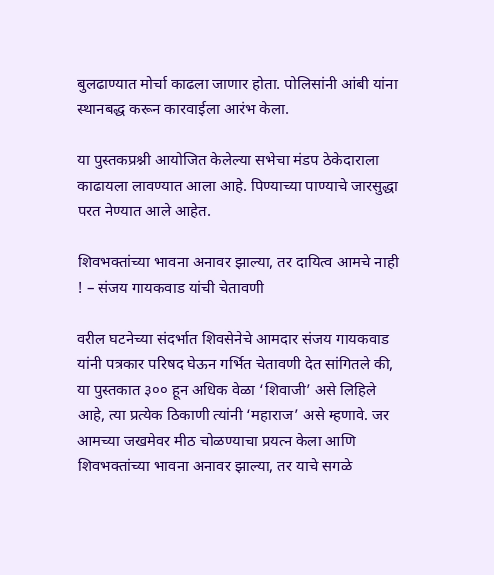बुलढाण्यात मोर्चा काढला जाणार होता. पोलिसांनी आंबी यांना स्थानबद्ध करून कारवाईला आरंभ केला.

या पुस्तकप्रश्नी आयोजित केलेल्या सभेचा मंडप ठेकेदाराला काढायला लावण्यात आला आहे. पिण्याच्या पाण्याचे जारसुद्धा परत नेण्यात आले आहेत.

शिवभक्तांच्या भावना अनावर झाल्या, तर दायित्व आमचे नाही ! – संजय गायकवाड यांची चेतावणी

वरील घटनेच्या संदर्भात शिवसेनेचे आमदार संजय गायकवाड यांनी पत्रकार परिषद घेऊन गर्भित चेतावणी देत सांगितले की, या पुस्तकात ३०० हून अधिक वेळा ‘शिवाजी’ असे लिहिले आहे, त्या प्रत्येक ठिकाणी त्यांनी ‘महाराज’ असे म्हणावे. जर आमच्या जखमेवर मीठ चोळण्याचा प्रयत्न केला आणि शिवभक्तांच्या भावना अनावर झाल्या, तर याचे सगळे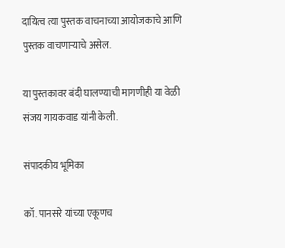दायित्व त्या पुस्तक वाचनाच्या आयोजकाचे आणि पुस्तक वाचणार्‍याचे असेल.

या पुस्तकावर बंदी घालण्याची मागणीही या वेळी संजय गायकवाड यांनी केली.

संपादकीय भूमिका

कॉ. पानसरे यांच्या एकूणच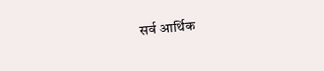सर्व आर्थिक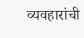व्यवहारांची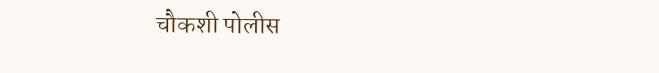चौकशी पोलीस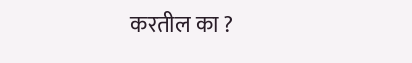करतील का ?